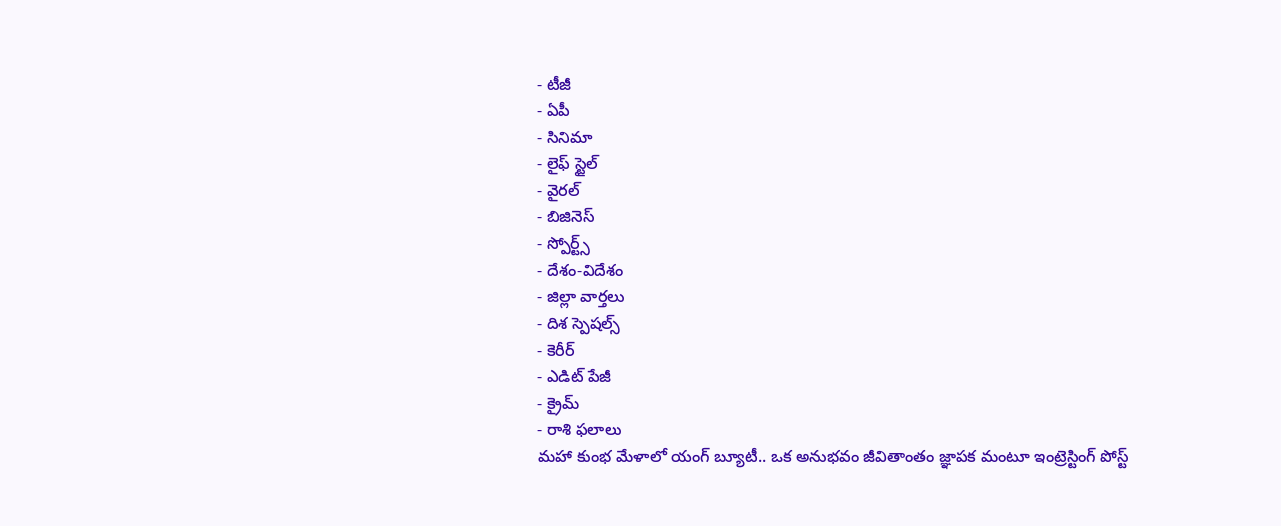- టీజీ
- ఏపీ
- సినిమా
- లైఫ్ స్టైల్
- వైరల్
- బిజినెస్
- స్పోర్ట్స్
- దేశం-విదేశం
- జిల్లా వార్తలు
- దిశ స్పెషల్స్
- కెరీర్
- ఎడిట్ పేజీ
- క్రైమ్
- రాశి ఫలాలు
మహా కుంభ మేళాలో యంగ్ బ్యూటీ.. ఒక అనుభవం జీవితాంతం జ్ఞాపక మంటూ ఇంట్రెస్టింగ్ పోస్ట్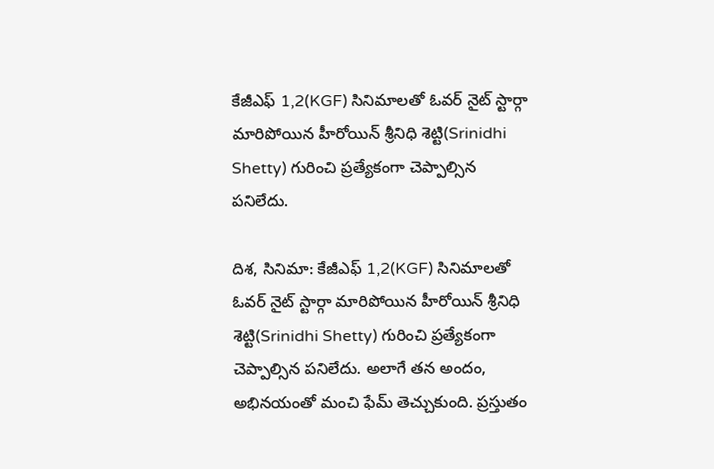కేజీఎఫ్ 1,2(KGF) సినిమాలతో ఓవర్ నైట్ స్టార్గా మారిపోయిన హీరోయిన్ శ్రీనిధి శెట్టి(Srinidhi Shetty) గురించి ప్రత్యేకంగా చెప్పాల్సిన పనిలేదు.

దిశ, సినిమా: కేజీఎఫ్ 1,2(KGF) సినిమాలతో ఓవర్ నైట్ స్టార్గా మారిపోయిన హీరోయిన్ శ్రీనిధి శెట్టి(Srinidhi Shetty) గురించి ప్రత్యేకంగా చెప్పాల్సిన పనిలేదు. అలాగే తన అందం, అభినయంతో మంచి ఫేమ్ తెచ్చుకుంది. ప్రస్తుతం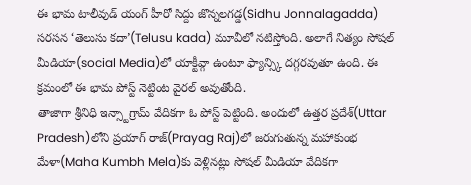ఈ భామ టాలీవుడ్ యంగ్ హీరో సిద్దు జొన్నలగడ్డ(Sidhu Jonnalagadda) సరసన ‘తెలుసు కదా’(Telusu kada) మూవీలో నటిస్తోంది. అలాగే నిత్యం సోషల్ మీడియా(social Media)లో యాక్టీవ్గా ఉంటూ ఫ్యాన్స్కి దగ్గరవుతూ ఉంది. ఈ క్రమంలో ఈ భామ పోస్ట్ నెట్టింట వైరల్ అవుతోంది.
తాజాగా శ్రీనిధి ఇన్స్టాగ్రామ్ వేదికగా ఓ పోస్ట్ పెట్టింది. అందులో ఉత్తర ప్రదేశ్(Uttar Pradesh)లోని ప్రయాగ్ రాజ్(Prayag Raj)లో జరుగుతున్న మహాకుంభ మేళా(Maha Kumbh Mela)కు వెళ్లినట్లు సోషల్ మీడియా వేదికగా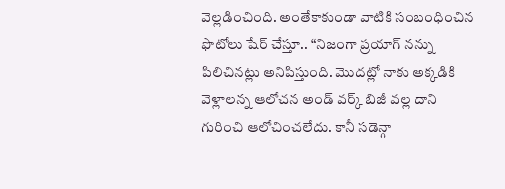వెల్లడించింది. అంతేకాకుండా వాటికి సంబంధించిన ఫొటోలు షేర్ చేస్తూ.. “నిజంగా ప్రయాగ్ నన్ను పిలిచినట్లు అనిపిస్తుంది. మొదట్లో నాకు అక్కడికి వెళ్లాలన్న ఆలోచన అండ్ వర్క్ బిజీ వల్ల దాని గురించి ఆలోచించలేదు. కానీ సడెన్గా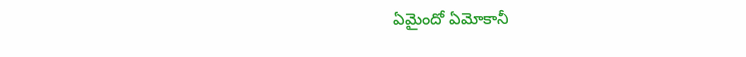ఏమైందో ఏమోకానీ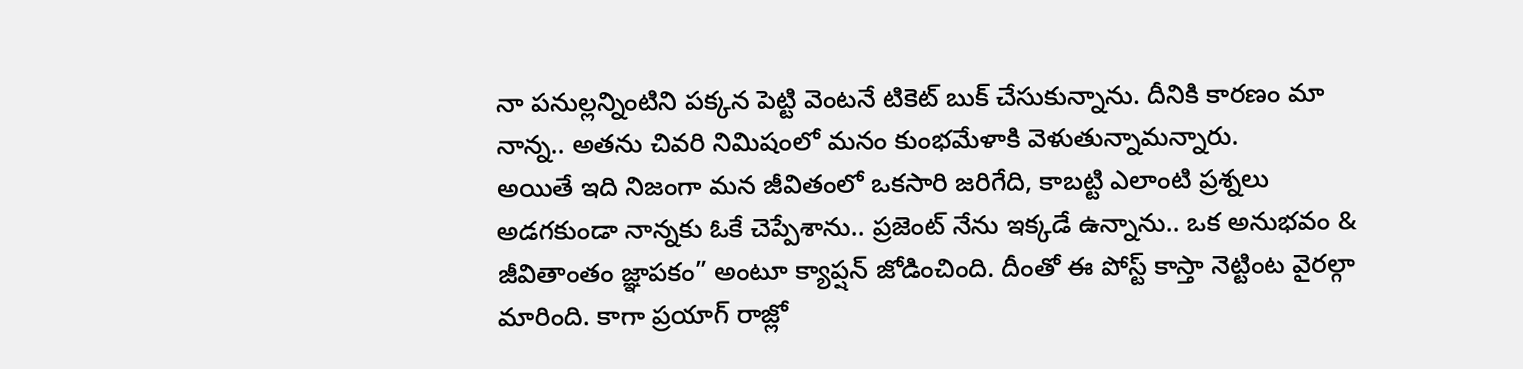నా పనుల్లన్నింటిని పక్కన పెట్టి వెంటనే టికెట్ బుక్ చేసుకున్నాను. దీనికి కారణం మా నాన్న.. అతను చివరి నిమిషంలో మనం కుంభమేళాకి వెళుతున్నామన్నారు.
అయితే ఇది నిజంగా మన జీవితంలో ఒకసారి జరిగేది, కాబట్టి ఎలాంటి ప్రశ్నలు అడగకుండా నాన్నకు ఓకే చెప్పేశాను.. ప్రజెంట్ నేను ఇక్కడే ఉన్నాను.. ఒక అనుభవం & జీవితాంతం జ్ఞాపకం” అంటూ క్యాప్షన్ జోడించింది. దీంతో ఈ పోస్ట్ కాస్తా నెట్టింట వైరల్గా మారింది. కాగా ప్రయాగ్ రాజ్లో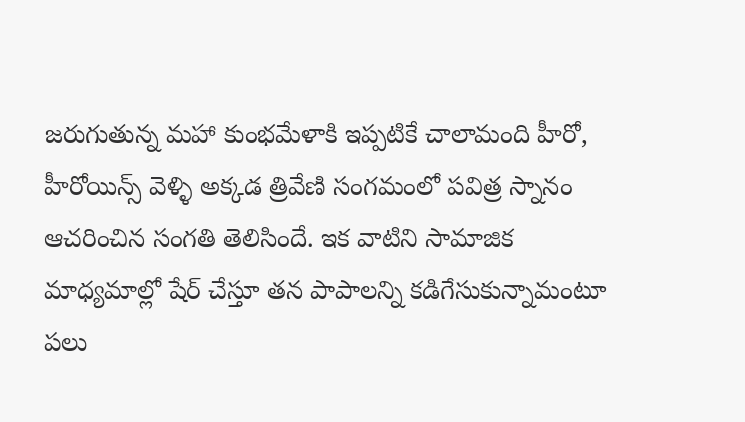జరుగుతున్న మహా కుంభమేళాకి ఇప్పటికే చాలామంది హీరో, హీరోయిన్స్ వెళ్ళి అక్కడ త్రివేణి సంగమంలో పవిత్ర స్నానం ఆచరించిన సంగతి తెలిసిందే. ఇక వాటిని సామాజిక మాధ్యమాల్లో షేర్ చేస్తూ తన పాపాలన్ని కడిగేసుకున్నామంటూ పలు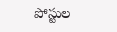పోస్టుల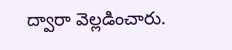ద్వారా వెల్లడించారు.